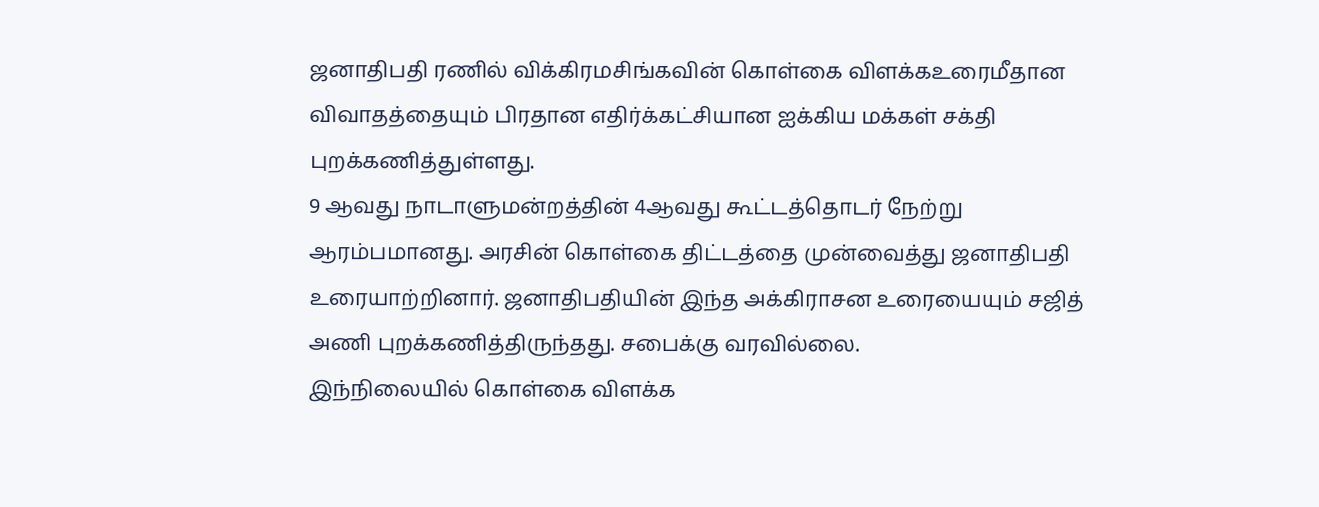ஜனாதிபதி ரணில் விக்கிரமசிங்கவின் கொள்கை விளக்கஉரைமீதான விவாதத்தையும் பிரதான எதிர்க்கட்சியான ஐக்கிய மக்கள் சக்தி புறக்கணித்துள்ளது.
9 ஆவது நாடாளுமன்றத்தின் 4ஆவது கூட்டத்தொடர் நேற்று ஆரம்பமானது. அரசின் கொள்கை திட்டத்தை முன்வைத்து ஜனாதிபதி உரையாற்றினார். ஜனாதிபதியின் இந்த அக்கிராசன உரையையும் சஜித் அணி புறக்கணித்திருந்தது. சபைக்கு வரவில்லை.
இந்நிலையில் கொள்கை விளக்க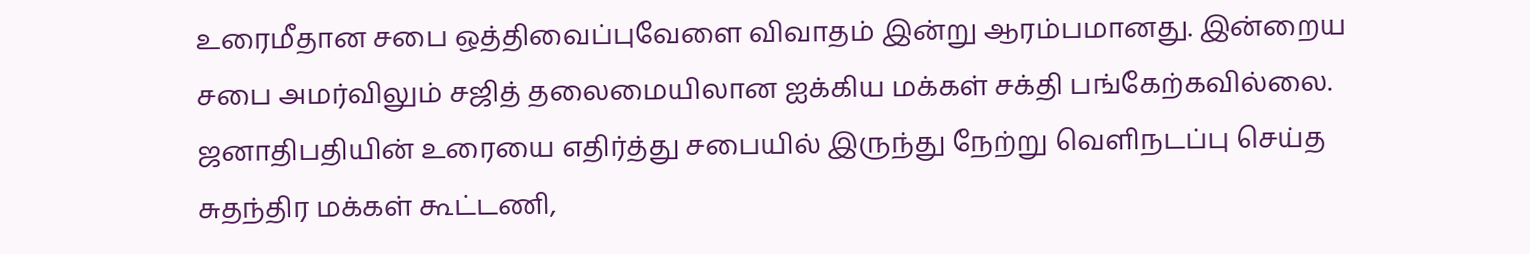உரைமீதான சபை ஒத்திவைப்புவேளை விவாதம் இன்று ஆரம்பமானது. இன்றைய சபை அமர்விலும் சஜித் தலைமையிலான ஐக்கிய மக்கள் சக்தி பங்கேற்கவில்லை.
ஜனாதிபதியின் உரையை எதிர்த்து சபையில் இருந்து நேற்று வெளிநடப்பு செய்த சுதந்திர மக்கள் கூட்டணி,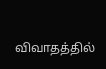விவாதத்தில்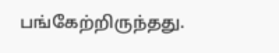பங்கேற்றிருந்தது.